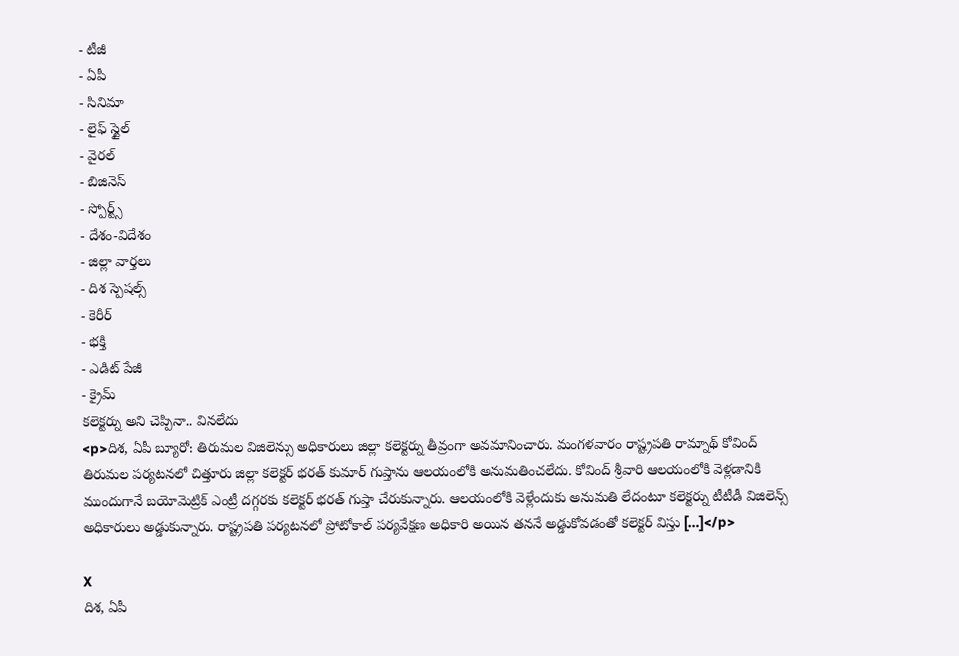- టీజీ
- ఏపీ
- సినిమా
- లైఫ్ స్టైల్
- వైరల్
- బిజినెస్
- స్పోర్ట్స్
- దేశం-విదేశం
- జిల్లా వార్తలు
- దిశ స్పెషల్స్
- కెరీర్
- భక్తి
- ఎడిట్ పేజీ
- క్రైమ్
కలెక్టర్ను అని చెప్పినా.. వినలేదు
<p>దిశ, ఏపీ బ్యూరో: తిరుమల విజిలెన్సు అధికారులు జిల్లా కలెక్టర్ను తీవ్రంగా అవమానించారు. మంగళవారం రాష్ట్రపతి రామ్నాథ్ కోవింద్ తిరుమల పర్యటనలో చిత్తూరు జిల్లా కలెక్టర్ భరత్ కుమార్ గుప్తాను ఆలయంలోకి అనుమతించలేదు. కోవింద్ శ్రీవారి ఆలయంలోకి వెళ్లడానికి ముందుగానే బయోమెట్రిక్ ఎంట్రీ దగ్గరకు కలెక్టర్ భరత్ గుప్తా చేరుకున్నారు. ఆలయంలోకి వెళ్లేందుకు అనుమతి లేదంటూ కలెక్టర్ను టీటీడీ విజిలెన్స్ అధికారులు అడ్డుకున్నారు. రాష్ట్రపతి పర్యటనలో ప్రోటోకాల్ పర్యవేక్షణ అధికారి అయిన తననే అడ్డుకోవడంతో కలెక్టర్ విస్తు […]</p>

X
దిశ, ఏపీ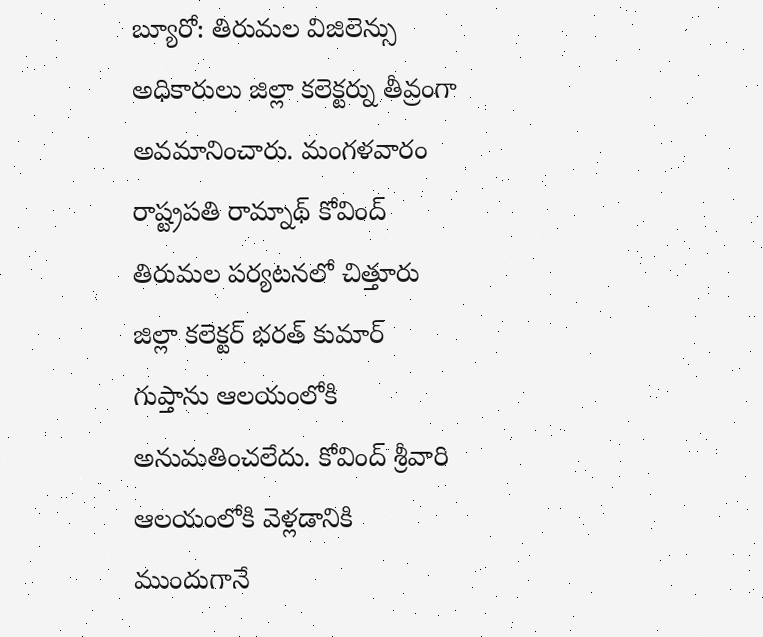బ్యూరో: తిరుమల విజిలెన్సు అధికారులు జిల్లా కలెక్టర్ను తీవ్రంగా అవమానించారు. మంగళవారం రాష్ట్రపతి రామ్నాథ్ కోవింద్ తిరుమల పర్యటనలో చిత్తూరు జిల్లా కలెక్టర్ భరత్ కుమార్ గుప్తాను ఆలయంలోకి అనుమతించలేదు. కోవింద్ శ్రీవారి ఆలయంలోకి వెళ్లడానికి ముందుగానే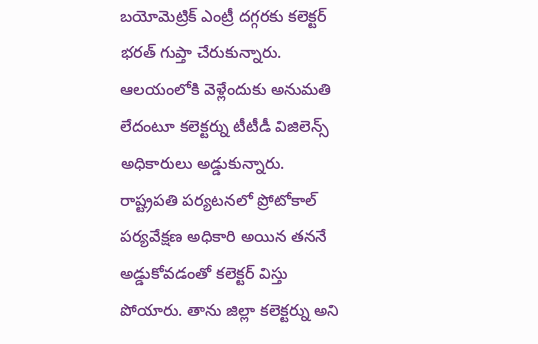బయోమెట్రిక్ ఎంట్రీ దగ్గరకు కలెక్టర్ భరత్ గుప్తా చేరుకున్నారు. ఆలయంలోకి వెళ్లేందుకు అనుమతి లేదంటూ కలెక్టర్ను టీటీడీ విజిలెన్స్ అధికారులు అడ్డుకున్నారు. రాష్ట్రపతి పర్యటనలో ప్రోటోకాల్ పర్యవేక్షణ అధికారి అయిన తననే అడ్డుకోవడంతో కలెక్టర్ విస్తు పోయారు. తాను జిల్లా కలెక్టర్ను అని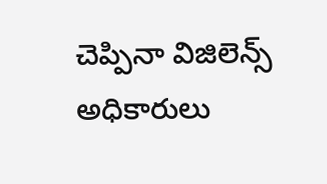చెప్పినా విజిలెన్స్ అధికారులు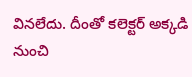వినలేదు. దీంతో కలెక్టర్ అక్కడి నుంచి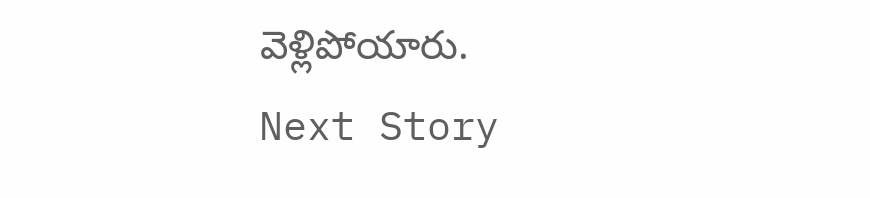వెళ్లిపోయారు.
Next Story